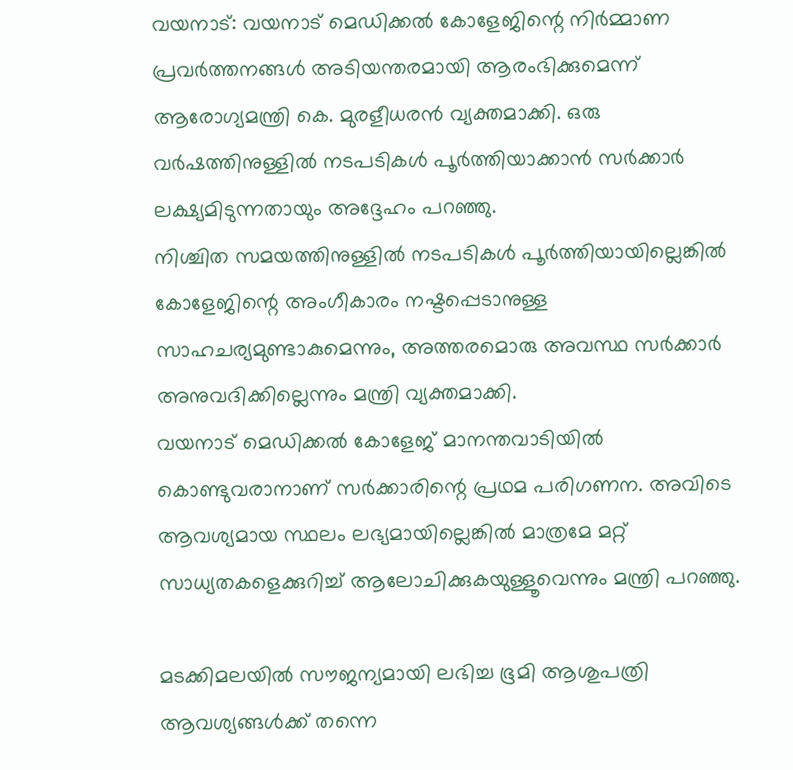വയനാട്: വയനാട് മെഡിക്കൽ കോളേജിന്റെ നിർമ്മാണ പ്രവർത്തനങ്ങൾ അടിയന്തരമായി ആരംഭിക്കുമെന്ന് ആരോഗ്യമന്ത്രി കെ. മുരളീധരൻ വ്യക്തമാക്കി. ഒരു വർഷത്തിനുള്ളിൽ നടപടികൾ പൂർത്തിയാക്കാൻ സർക്കാർ ലക്ഷ്യമിടുന്നതായും അദ്ദേഹം പറഞ്ഞു.
നിശ്ചിത സമയത്തിനുള്ളിൽ നടപടികൾ പൂർത്തിയായില്ലെങ്കിൽ കോളേജിന്റെ അംഗീകാരം നഷ്ടപ്പെടാനുള്ള സാഹചര്യമുണ്ടാകുമെന്നും, അത്തരമൊരു അവസ്ഥ സർക്കാർ അനുവദിക്കില്ലെന്നും മന്ത്രി വ്യക്തമാക്കി.
വയനാട് മെഡിക്കൽ കോളേജ് മാനന്തവാടിയിൽ കൊണ്ടുവരാനാണ് സർക്കാരിന്റെ പ്രഥമ പരിഗണന. അവിടെ ആവശ്യമായ സ്ഥലം ലഭ്യമായില്ലെങ്കിൽ മാത്രമേ മറ്റ് സാധ്യതകളെക്കുറിച്ച് ആലോചിക്കുകയുള്ളൂവെന്നും മന്ത്രി പറഞ്ഞു.

മടക്കിമലയിൽ സൗജന്യമായി ലഭിച്ച ഭൂമി ആശുപത്രി ആവശ്യങ്ങൾക്ക് തന്നെ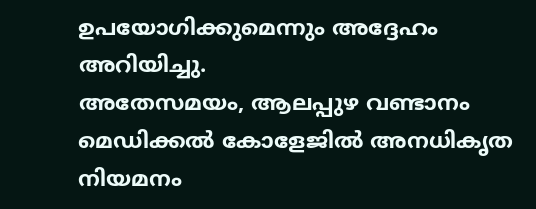ഉപയോഗിക്കുമെന്നും അദ്ദേഹം അറിയിച്ചു.
അതേസമയം, ആലപ്പുഴ വണ്ടാനം മെഡിക്കൽ കോളേജിൽ അനധികൃത നിയമനം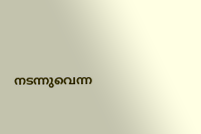നടന്നുവെന്ന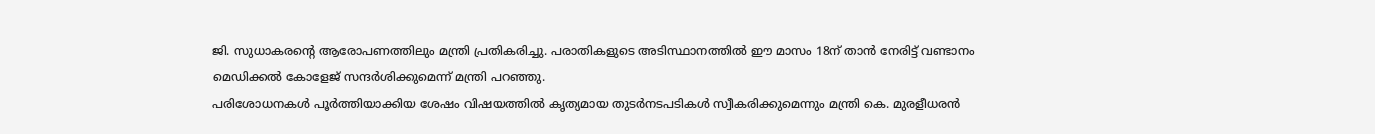ജി. സുധാകരന്റെ ആരോപണത്തിലും മന്ത്രി പ്രതികരിച്ചു. പരാതികളുടെ അടിസ്ഥാനത്തിൽ ഈ മാസം 18ന് താൻ നേരിട്ട് വണ്ടാനം മെഡിക്കൽ കോളേജ് സന്ദർശിക്കുമെന്ന് മന്ത്രി പറഞ്ഞു.
പരിശോധനകൾ പൂർത്തിയാക്കിയ ശേഷം വിഷയത്തിൽ കൃത്യമായ തുടർനടപടികൾ സ്വീകരിക്കുമെന്നും മന്ത്രി കെ. മുരളീധരൻ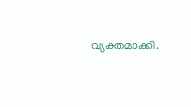വ്യക്തമാക്കി.